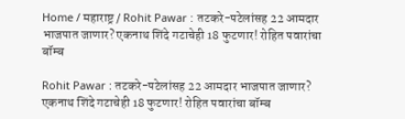Home / महाराष्ट्र / Rohit Pawar : तटकरे-पटेलांसह 22 आमदार भाजपात जाणार? एकनाथ शिंदे गटाचेही 18 फुटणार! रोहित पवारांचा बॉम्ब

Rohit Pawar : तटकरे-पटेलांसह 22 आमदार भाजपात जाणार? एकनाथ शिंदे गटाचेही 18 फुटणार! रोहित पवारांचा बॉम्ब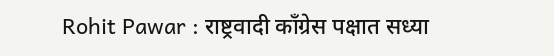Rohit Pawar : राष्ट्रवादी काँग्रेस पक्षात सध्या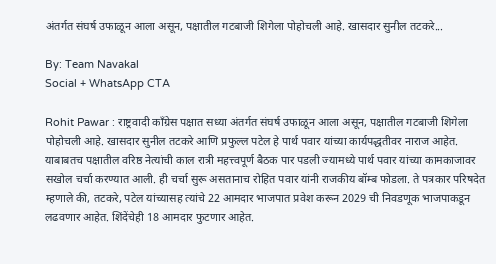अंतर्गत संघर्ष उफाळून आला असून, पक्षातील गटबाजी शिगेला पोहोचली आहे. खासदार सुनील तटकरे...

By: Team Navakal
Social + WhatsApp CTA

Rohit Pawar : राष्ट्रवादी काँग्रेस पक्षात सध्या अंतर्गत संघर्ष उफाळून आला असून, पक्षातील गटबाजी शिगेला पोहोचली आहे. खासदार सुनील तटकरे आणि प्रफुल्ल पटेल हे पार्थ पवार यांच्या कार्यपद्धतीवर नाराज आहेत. याबाबतच पक्षातील वरिष्ठ नेत्यांची काल रात्री महत्त्वपूर्ण बैठक पार पडली ज्यामध्ये पार्थ पवार यांच्या कामकाजावर सखोल चर्चा करण्यात आली. ही चर्चा सुरू असतानाच रोहित पवार यांनी राजकीय बॉम्ब फोडला. ते पत्रकार परिषदेत म्हणाले की, तटकरे, पटेल यांच्यासह त्यांचे 22 आमदार भाजपात प्रवेश करून 2029 ची निवडणूक भाजपाकडून लढवणार आहेत. शिंदेंचेही 18 आमदार फुटणार आहेत.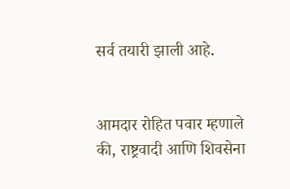सर्व तयारी झाली आहे.


आमदार रोहित पवार म्हणाले की, राष्ट्रवादी आणि शिवसेना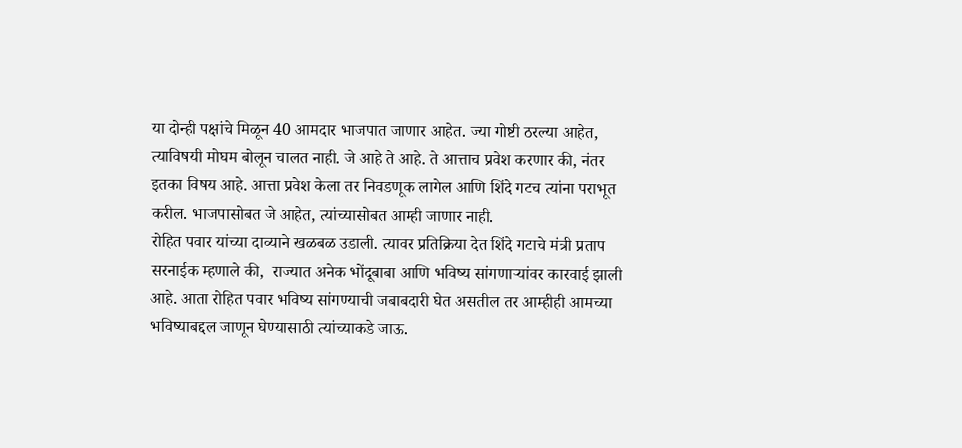या दोन्ही पक्षांचे मिळून 40 आमदार भाजपात जाणार आहेत. ज्या गोष्टी ठरल्या आहेत, त्याविषयी मोघम बोलून चालत नाही. जे आहे ते आहे. ते आत्ताच प्रवेश करणार की, नंतर इतका विषय आहे. आत्ता प्रवेश केला तर निवडणूक लागेल आणि शिंदे गटच त्यांना पराभूत करील. भाजपासोबत जे आहेत, त्यांच्यासोबत आम्ही जाणार नाही.
रोहित पवार यांच्या दाव्याने खळबळ उडाली. त्यावर प्रतिक्रिया देत शिंदे गटाचे मंत्री प्रताप सरनाईक म्हणाले की,  राज्यात अनेक भोंदूबाबा आणि भविष्य सांगणार्‍यांवर कारवाई झाली आहे. आता रोहित पवार भविष्य सांगण्याची जबाबदारी घेत असतील तर आम्हीही आमच्या भविष्याबद्दल जाणून घेण्यासाठी त्यांच्याकडे जाऊ.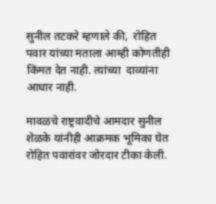सुनील तटकरे म्हणाले की,  रोहित पवार यांच्या मताला आम्ही कोणतीही किंमत देत नाही. त्यांच्या  दाव्यांना आधार नाही.

मावळचे राष्ट्रवादीचे आमदार सुनील शेळके यांनीही आक्रमक भूमिका घेत रोहित पवारांवर जोरदार टीका केली.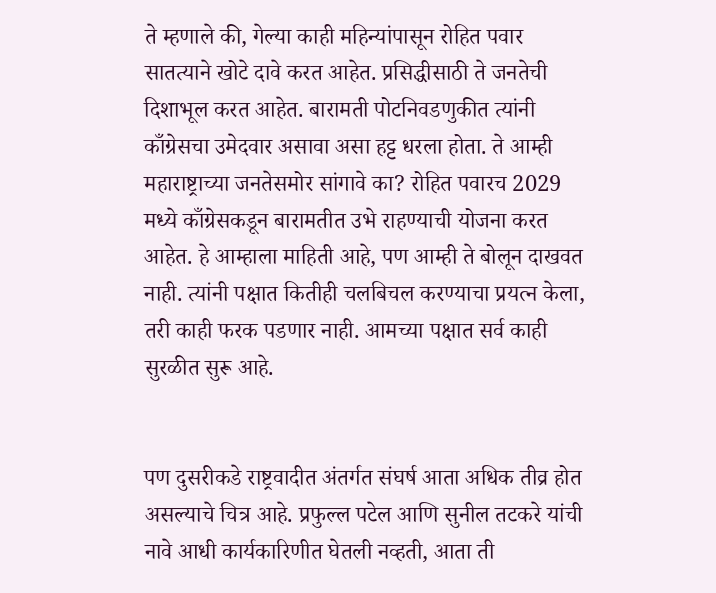ते म्हणाले की, गेल्या काही महिन्यांपासून रोहित पवार सातत्याने खोटे दावे करत आहेत. प्रसिद्धीसाठी ते जनतेची दिशाभूल करत आहेत. बारामती पोटनिवडणुकीत त्यांनी काँग्रेसचा उमेदवार असावा असा हट्ट धरला होता. ते आम्ही महाराष्ट्राच्या जनतेसमोर सांगावे का? रोहित पवारच 2029 मध्ये काँग्रेसकडून बारामतीत उभे राहण्याची योजना करत आहेत. हे आम्हाला माहिती आहे, पण आम्ही ते बोलून दाखवत नाही. त्यांनी पक्षात कितीही चलबिचल करण्याचा प्रयत्न केला, तरी काही फरक पडणार नाही. आमच्या पक्षात सर्व काही सुरळीत सुरू आहे.


पण दुसरीकडे राष्ट्रवादीत अंतर्गत संघर्ष आता अधिक तीव्र होत असल्याचे चित्र आहे. प्रफुल्ल पटेल आणि सुनील तटकरे यांची नावे आधी कार्यकारिणीत घेतली नव्हती, आता ती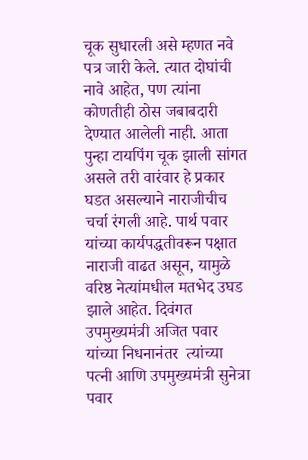चूक सुधारली असे म्हणत नवे पत्र जारी केले. त्यात दोघांची नावे आहेत, पण त्यांना कोणतीही ठोस जबाबदारी देण्यात आलेली नाही. आता पुन्हा टायपिंग चूक झाली सांगत असले तरी वारंवार हे प्रकार घडत असल्याने नाराजीचीच चर्चा रंगली आहे. पार्थ पवार यांच्या कार्यपद्धतीवरून पक्षात नाराजी वाढत असून, यामुळे वरिष्ठ नेत्यांमधील मतभेद उघड झाले आहेत. दिवंगत उपमुख्यमंत्री अजित पवार यांच्या निधनानंतर  त्यांच्या पत्नी आणि उपमुख्यमंत्री सुनेत्रा पवार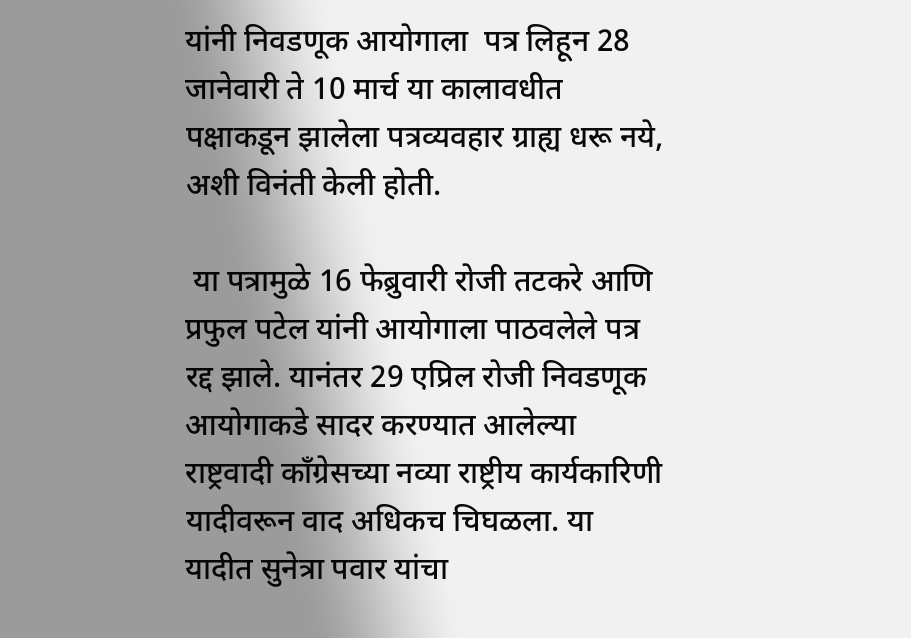यांनी निवडणूक आयोगाला  पत्र लिहून 28 जानेवारी ते 10 मार्च या कालावधीत पक्षाकडून झालेला पत्रव्यवहार ग्राह्य धरू नये, अशी विनंती केली होती.

 या पत्रामुळे 16 फेब्रुवारी रोजी तटकरे आणि प्रफुल पटेल यांनी आयोगाला पाठवलेले पत्र रद्द झाले. यानंतर 29 एप्रिल रोजी निवडणूक आयोगाकडे सादर करण्यात आलेल्या राष्ट्रवादी काँग्रेसच्या नव्या राष्ट्रीय कार्यकारिणी यादीवरून वाद अधिकच चिघळला. या यादीत सुनेत्रा पवार यांचा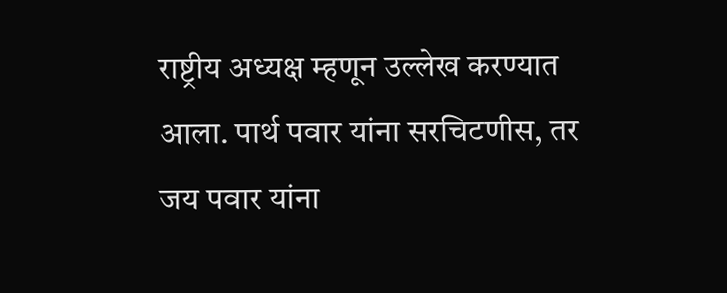राष्ट्रीय अध्यक्ष म्हणून उल्लेख करण्यात आला. पार्थ पवार यांना सरचिटणीस, तर जय पवार यांना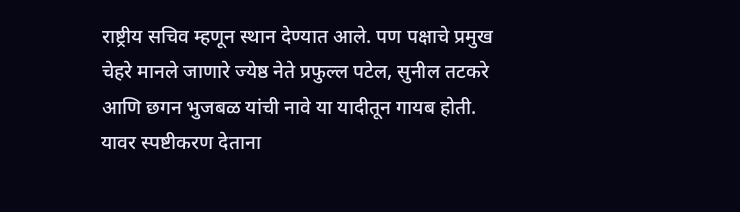राष्ट्रीय सचिव म्हणून स्थान देण्यात आले. पण पक्षाचे प्रमुख चेहरे मानले जाणारे ज्येष्ठ नेते प्रफुल्ल पटेल, सुनील तटकरे आणि छगन भुजबळ यांची नावे या यादीतून गायब होती. यावर स्पष्टीकरण देताना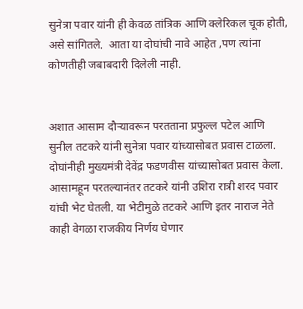सुनेत्रा पवार यांनी ही केवळ तांत्रिक आणि क्लेरिकल चूक होती, असे सांगितले.  आता या दोघांची नावे आहेत ,पण त्यांना कोणतीही जबाबदारी दिलेली नाही.


अशात आसाम दौर्‍यावरून परतताना प्रफुल्ल पटेल आणि सुनील तटकरे यांनी सुनेत्रा पवार यांच्यासोबत प्रवास टाळला. दोघांनीही मुख्यमंत्री देवेंद्र फडणवीस यांच्यासोबत प्रवास केला. आसामहून परतल्यानंतर तटकरे यांनी उशिरा रात्री शरद पवार यांची भेट घेतली. या भेटीमुळे तटकरे आणि इतर नाराज नेते काही वेगळा राजकीय निर्णय घेणार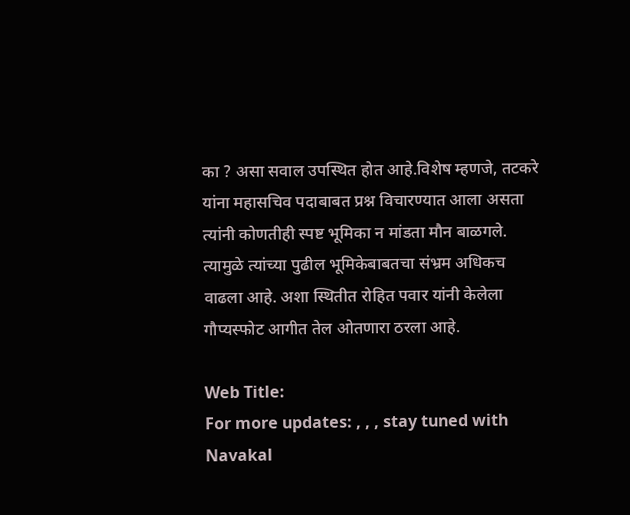का ? असा सवाल उपस्थित होत आहे.विशेष म्हणजे, तटकरे यांना महासचिव पदाबाबत प्रश्न विचारण्यात आला असता त्यांनी कोणतीही स्पष्ट भूमिका न मांडता मौन बाळगले. त्यामुळे त्यांच्या पुढील भूमिकेबाबतचा संभ्रम अधिकच वाढला आहे. अशा स्थितीत रोहित पवार यांनी केलेला गौप्यस्फोट आगीत तेल ओतणारा ठरला आहे.

Web Title:
For more updates: , , , stay tuned with Navakal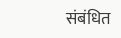संबंधित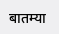बातम्या